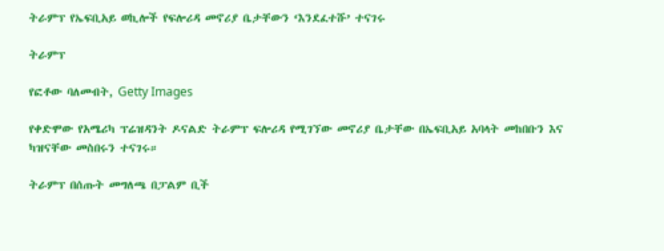ትራምፕ የኤፍቢአይ ወኪሎች የፍሎሪዳ መኖሪያ ቤታቸውን ‘እንደፈተሹ’ ተናገሩ

ትራምፕ

የፎቶው ባለመብት, Getty Images

የቀድሞው የአሜሪካ ፕሬዝዳንት ዶናልድ ትራምፕ ፍሎሪዳ የሚገኘው መኖሪያ ቤታቸው በኤፍቢአይ አባላት መከበቡን እና ካዝናቸው መስበሩን ተናገሩ።

ትራምፕ በሰጡት መግለጫ በፓልም ቢች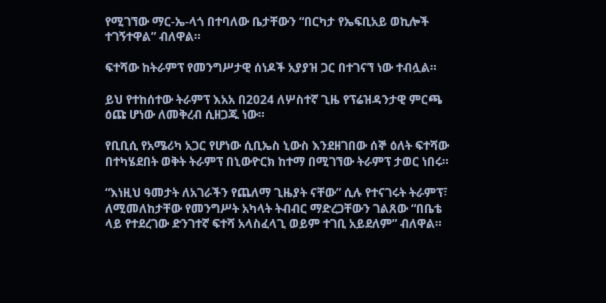የሚገኘው ማር-ኤ-ላጎ በተባለው ቤታቸውን “በርካታ የኤፍቢአይ ወኪሎች ተገኝተዋል” ብለዋል።

ፍተሻው ከትራምፕ የመንግሥታዊ ሰነዶች አያያዝ ጋር በተገናኘ ነው ተብሏል።

ይህ የተከሰተው ትራምፕ እአአ በ2024 ለሦስተኛ ጊዜ የፕሬዝዳንታዊ ምርጫ ዕጩ ሆነው ለመቅረብ ሲዘጋጁ ነው።

የቢቢሲ የአሜሪካ አጋር የሆነው ሲቢኤስ ኒውስ እንደዘገበው ሰኞ ዕለት ፍተሻው በተካሄደበት ወቅት ትራምፕ በኒውዮርክ ከተማ በሚገኘው ትራምፕ ታወር ነበሩ።

“እነዚህ ዓመታት ለአገራችን የጨለማ ጊዜያት ናቸው” ሲሉ የተናገሩት ትራምፕ፣ ለሚመለከታቸው የመንግሥት አካላት ትብብር ማድረጋቸውን ገልጸው “በቤቴ ላይ የተደረገው ድንገተኛ ፍተሻ አላስፈላጊ ወይም ተገቢ አይደለም” ብለዋል።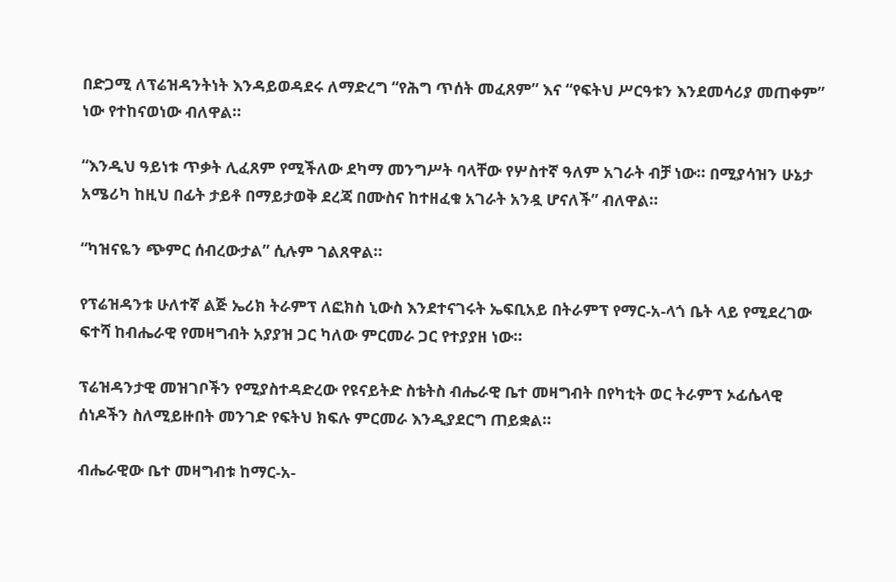በድጋሚ ለፕሬዝዳንትነት እንዳይወዳደሩ ለማድረግ “የሕግ ጥሰት መፈጸም” እና “የፍትህ ሥርዓቱን እንደመሳሪያ መጠቀም” ነው የተከናወነው ብለዋል።

“እንዲህ ዓይነቱ ጥቃት ሊፈጸም የሚችለው ደካማ መንግሥት ባላቸው የሦስተኛ ዓለም አገራት ብቻ ነው። በሚያሳዝን ሁኔታ አሜሪካ ከዚህ በፊት ታይቶ በማይታወቅ ደረጃ በሙስና ከተዘፈቁ አገራት አንዷ ሆናለች” ብለዋል።

“ካዝናዬን ጭምር ሰብረውታል” ሲሉም ገልጸዋል።

የፕሬዝዳንቱ ሁለተኛ ልጅ ኤሪክ ትራምፕ ለፎክስ ኒውስ እንደተናገሩት ኤፍቢአይ በትራምፕ የማር-አ-ላጎ ቤት ላይ የሚደረገው ፍተሻ ከብሔራዊ የመዛግብት አያያዝ ጋር ካለው ምርመራ ጋር የተያያዘ ነው።

ፕሬዝዳንታዊ መዝገቦችን የሚያስተዳድረው የዩናይትድ ስቴትስ ብሔራዊ ቤተ መዛግብት በየካቲት ወር ትራምፕ ኦፊሴላዊ ሰነዶችን ስለሚይዙበት መንገድ የፍትህ ክፍሉ ምርመራ እንዲያደርግ ጠይቋል።

ብሔራዊው ቤተ መዛግብቱ ከማር-አ-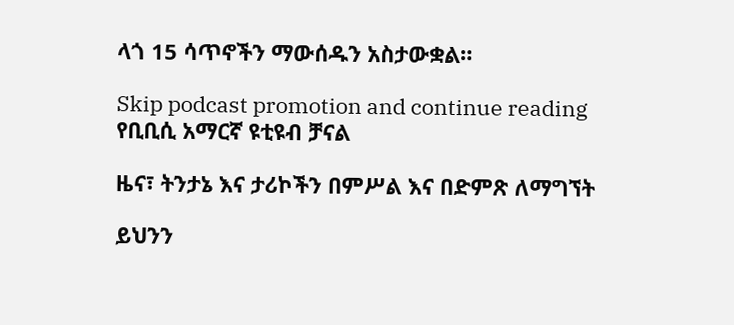ላጎ 15 ሳጥኖችን ማውሰዱን አስታውቋል።

Skip podcast promotion and continue reading
የቢቢሲ አማርኛ ዩቲዩብ ቻናል

ዜና፣ ትንታኔ እና ታሪኮችን በምሥል እና በድምጽ ለማግኘት

ይህንን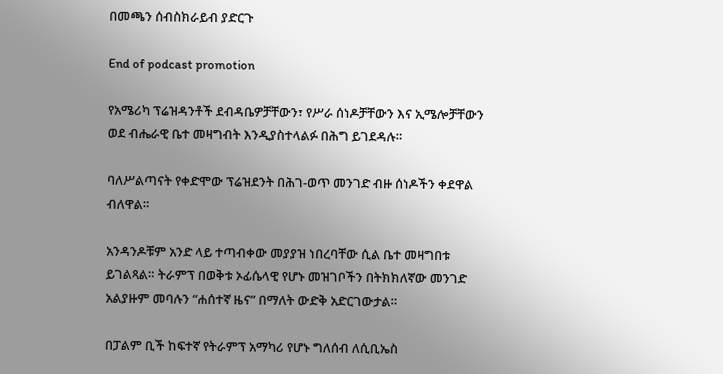በመጫን ሰብስክራይብ ያድርጉ

End of podcast promotion

የአሜሪካ ፕሬዝዳንቶች ደብዳቤዎቻቸውን፣ የሥራ ሰነዶቻቸውን እና ኢሜሎቻቸውን ወደ ብሔራዊ ቤተ መዛግብት እንዲያስተላልፉ በሕግ ይገደዳሉ።

ባለሥልጣናት የቀድሞው ፕሬዝደንት በሕገ-ወጥ መንገድ ብዙ ሰነዶችን ቀደዋል ብለዋል።

አንዳንዶቹም አንድ ላይ ተጣብቀው መያያዝ ነበረባቸው ሲል ቤተ መዛግበቱ ይገልጻል። ትራምፕ በወቅቱ ኦፊሴላዊ የሆኑ መዝገቦችን በትክክለኛው መንገድ አልያዙም መባሉን “ሐሰተኛ ዜና” በማለት ውድቅ አድርገውታል።

በፓልም ቢች ከፍተኛ የትራምፕ አማካሪ የሆኑ ግለሰብ ለሲቢኤስ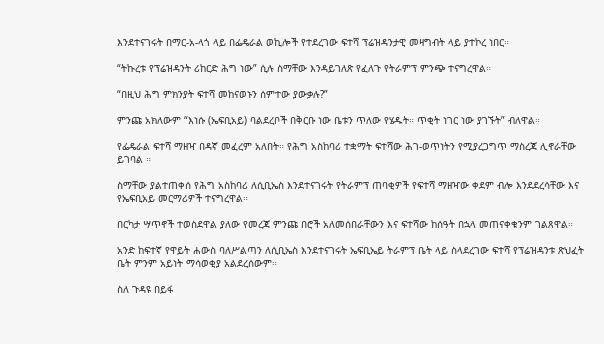እንደተናገሩት በማር-አ-ላጎ ላይ በፌዴራል ወኪሎች የተደረገው ፍተሻ ፕሬዝዳንታዊ መዛግብት ላይ ያተኮረ ነበር።

“ትኩረቱ የፕሬዝዳንት ሪከርድ ሕግ ነው” ሲሉ ስማቸው እንዳይገለጽ የፈለጉ የትራምፕ ምንጭ ተናግረዋል።

“በዚህ ሕግ ምክንያት ፍተሻ መከናወኑን ሰምተው ያውቃሉ?”

ምንጩ አክለውም “እነሱ (ኤፍቢአይ) ባልደረቦች በቅርቡ ነው ቤቱን ጥለው የሄዱት። ጥቂት ነገር ነው ያገኙት” ብለዋል።

የፌዴራል ፍተሻ ማዘዣ በዳኛ መፈረም አለበት። የሕግ አስከባሪ ተቋማት ፍተሻው ሕገ-ወጥነትን የሚያረጋግጥ ማስረጃ ሊኖራቸው ይገባል ።

ስማቸው ያልተጠቀሰ የሕግ አስከባሪ ለሲቢኤስ እንደተናገሩት የትራምፕ ጠባቂዎች የፍተሻ ማዘዣው ቀደም ብሎ እንደደረሳቸው እና የኤፍቢአይ መርማሪዎች ተናግረዋል።

በርካታ ሣጥኖች ተወስደዋል ያለው የመረጃ ምንጩ በሮች አለመሰበራቸውን እና ፍተሻው ከሰዓት በኋላ መጠናቀቁንም ገልጸዋል።

አንድ ከፍተኛ የዋይት ሐውስ ባለሥልጣን ለሲቢኤስ እንደተናገሩት ኤፍቢኤይ ትራምፕ ቤት ላይ ስላደረገው ፍተሻ የፕሬዝዳንቱ ጽህፈት ቤት ምንም አይነት ማሳወቂያ አልደረሰውም።

ስለ ጉዳዩ በይፋ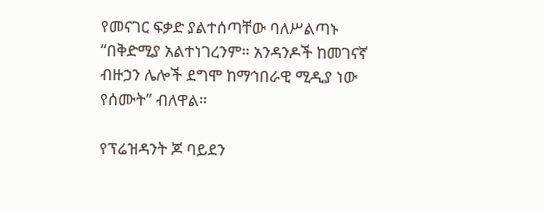የመናገር ፍቃድ ያልተሰጣቸው ባለሥልጣኑ “በቅድሚያ አልተነገረንም። አንዳንዶች ከመገናኛ ብዙኃን ሌሎች ደግሞ ከማኅበራዊ ሚዲያ ነው የሰሙት” ብለዋል።

የፕሬዝዳንት ጆ ባይደን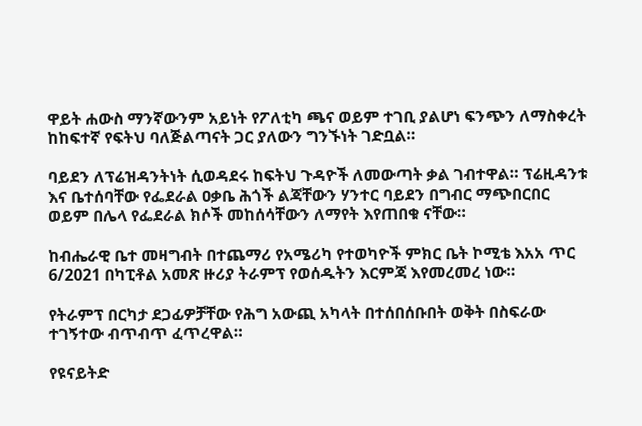ዋይት ሐውስ ማንኛውንም አይነት የፖለቲካ ጫና ወይም ተገቢ ያልሆነ ፍንጭን ለማስቀረት ከከፍተኛ የፍትህ ባለጅልጣናት ጋር ያለውን ግንኙነት ገድቧል።

ባይደን ለፕሬዝዳንትነት ሲወዳደሩ ከፍትህ ጉዳዮች ለመውጣት ቃል ገብተዋል። ፕሬዚዳንቱ እና ቤተሰባቸው የፌደራል ዐቃቤ ሕጎች ልጃቸውን ሃንተር ባይደን በግብር ማጭበርበር ወይም በሌላ የፌደራል ክሶች መከሰሳቸውን ለማየት እየጠበቁ ናቸው።

ከብሔራዊ ቤተ መዛግብት በተጨማሪ የአሜሪካ የተወካዮች ምክር ቤት ኮሚቴ እአአ ጥር 6/2021 በካፒቶል አመጽ ዙሪያ ትራምፕ የወሰዱትን እርምጃ እየመረመረ ነው።

የትራምፕ በርካታ ደጋፊዎቻቸው የሕግ አውጪ አካላት በተሰበሰቡበት ወቅት በስፍራው ተገኝተው ብጥብጥ ፈጥረዋል።

የዩናይትድ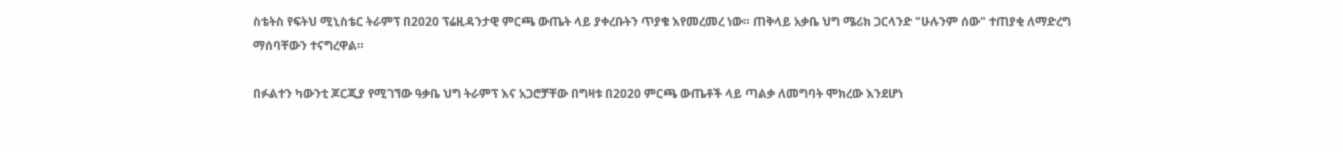ስቴትስ የፍትህ ሚኒስቴር ትራምፕ በ2020 ፕሬዚዳንታዊ ምርጫ ውጤት ላይ ያቀረቡትን ጥያቄ እየመረመረ ነው። ጠቅላይ አቃቤ ህግ ሜሪክ ጋርላንድ "ሁሉንም ሰው" ተጠያቂ ለማድረግ ማሰባቸውን ተናግረዋል።

በፉልተን ካውንቲ ጆርጂያ የሚገኘው ዓቃቤ ህግ ትራምፕ እና አጋሮቻቸው በግዛቱ በ2020 ምርጫ ውጤቶች ላይ ጣልቃ ለመግባት ሞክረው እንደሆነ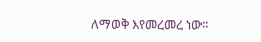ለማወቅ እየመረመረ ነው።